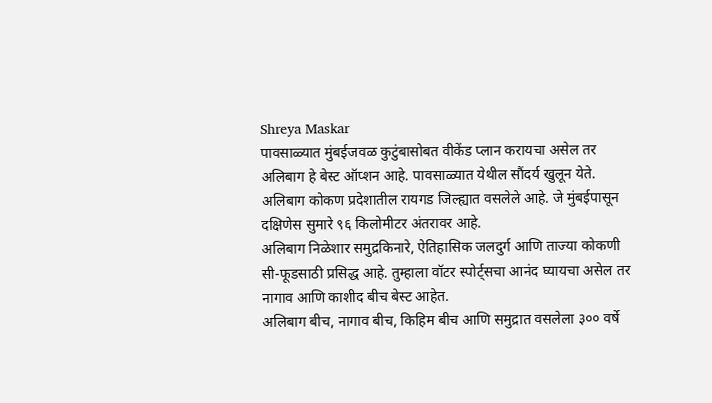Shreya Maskar
पावसाळ्यात मुंबईजवळ कुटुंबासोबत वीकेंड प्लान करायचा असेल तर अलिबाग हे बेस्ट ऑप्शन आहे. पावसाळ्यात येथील सौंदर्य खुलून येते.
अलिबाग कोकण प्रदेशातील रायगड जिल्ह्यात वसलेले आहे. जे मुंबईपासून दक्षिणेस सुमारे ९६ किलोमीटर अंतरावर आहे.
अलिबाग निळेशार समुद्रकिनारे, ऐतिहासिक जलदुर्ग आणि ताज्या कोकणी सी-फूडसाठी प्रसिद्ध आहे. तुम्हाला वॉटर स्पोर्ट्सचा आनंद घ्यायचा असेल तर नागाव आणि काशीद बीच बेस्ट आहेत.
अलिबाग बीच, नागाव बीच, किहिम बीच आणि समुद्रात वसलेला ३०० वर्षे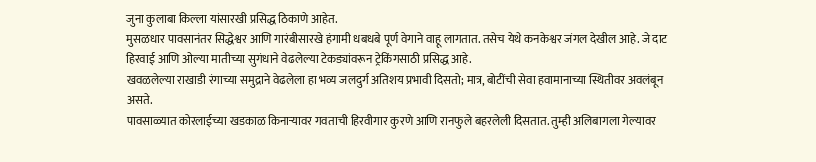जुना कुलाबा किल्ला यांसारखी प्रसिद्ध ठिकाणे आहेत.
मुसळधार पावसानंतर सिद्धेश्वर आणि गारंबीसारखे हंगामी धबधबे पूर्ण वेगाने वाहू लागतात. तसेच येथे कनकेश्वर जंगल देखील आहे. जे दाट हिरवाई आणि ओल्या मातीच्या सुगंधाने वेढलेल्या टेकड्यांवरून ट्रेकिंगसाठी प्रसिद्ध आहे.
खवळलेल्या राखाडी रंगाच्या समुद्राने वेढलेला हा भव्य जलदुर्ग अतिशय प्रभावी दिसतो; मात्र, बोटींची सेवा हवामानाच्या स्थितीवर अवलंबून असते.
पावसाळ्यात कोरलाईच्या खडकाळ किनाऱ्यावर गवताची हिरवीगार कुरणे आणि रानफुले बहरलेली दिसतात. तुम्ही अलिबागला गेल्यावर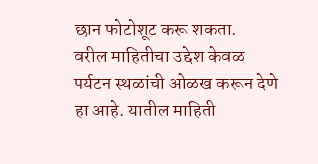छान फोटोशूट करू शकता.
वरील माहितीचा उद्देश केवळ पर्यटन स्थळांची ओळख करून देणे हा आहे. यातील माहिती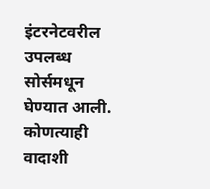इंटरनेटवरील उपलब्ध सोर्समधून घेण्यात आली. कोणत्याही वादाशी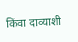किंवा दाव्याशी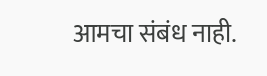आमचा संबंध नाही.